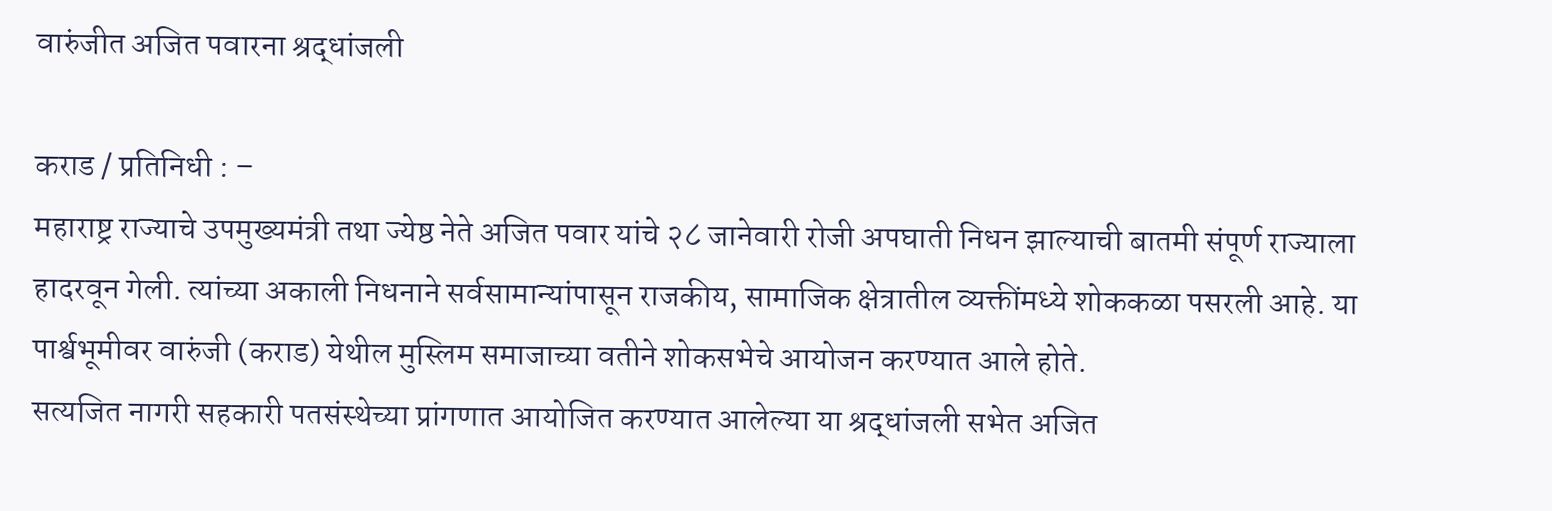वारुंजीत अजित पवारना श्रद्धांजली

कराड / प्रतिनिधी : –
महाराष्ट्र राज्याचे उपमुख्यमंत्री तथा ज्येष्ठ नेते अजित पवार यांचे २८ जानेवारी रोजी अपघाती निधन झाल्याची बातमी संपूर्ण राज्याला हादरवून गेली. त्यांच्या अकाली निधनाने सर्वसामान्यांपासून राजकीय, सामाजिक क्षेत्रातील व्यक्तींमध्ये शोककळा पसरली आहे. या पार्श्वभूमीवर वारुंजी (कराड) येथील मुस्लिम समाजाच्या वतीने शोकसभेचे आयोजन करण्यात आले होते.
सत्यजित नागरी सहकारी पतसंस्थेच्या प्रांगणात आयोजित करण्यात आलेल्या या श्रद्धांजली सभेत अजित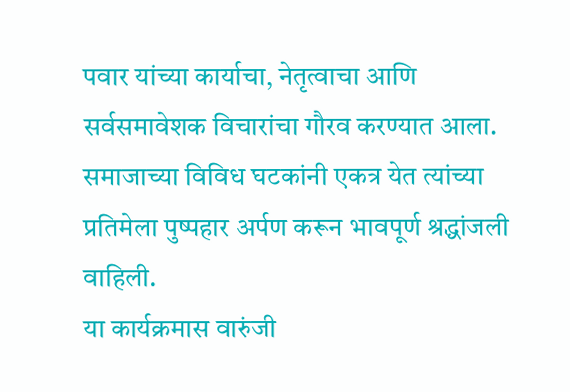पवार यांच्या कार्याचा, नेतृत्वाचा आणि सर्वसमावेशक विचारांचा गौरव करण्यात आला. समाजाच्या विविध घटकांनी एकत्र येत त्यांच्या प्रतिमेला पुष्पहार अर्पण करून भावपूर्ण श्रद्धांजली वाहिली.
या कार्यक्रमास वारुंजी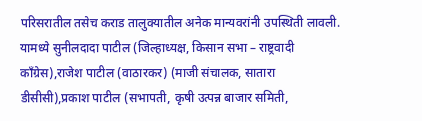परिसरातील तसेच कराड तालुक्यातील अनेक मान्यवरांनी उपस्थिती लावली. यामध्ये सुनीलदादा पाटील (जिल्हाध्यक्ष, किसान सभा – राष्ट्रवादी काँग्रेस),राजेश पाटील (वाठारकर) (माजी संचालक, सातारा डीसीसी),प्रकाश पाटील (सभापती, कृषी उत्पन्न बाजार समिती,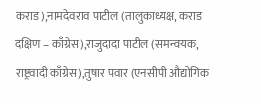कराड),नामदेवराव पाटील (तालुकाध्यक्ष, कराड दक्षिण – काँग्रेस),राजुदादा पाटील (समन्वयक, राष्ट्रवादी काँग्रेस),तुषार पवार (एनसीपी औद्योगिक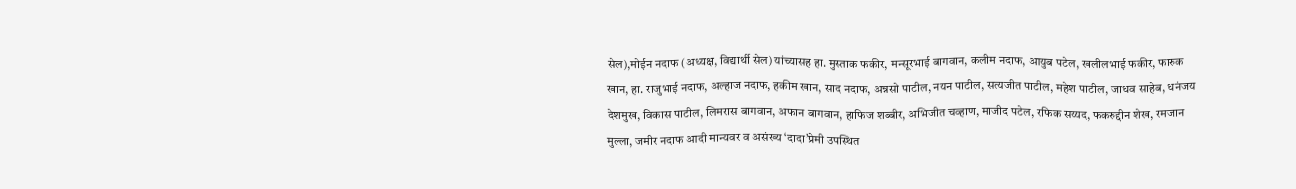सेल),मोईन नदाफ (अध्यक्ष, विद्यार्थी सेल) यांच्यासह हा. मुस्ताक फकीर, मन्सूरभाई बागवान, कलीम नदाफ, आयुब पटेल, खलीलभाई फकीर, फारुक खान, हा. राजुभाई नदाफ, अल्हाज नदाफ, हकीम खान, साद नदाफ, अन्नसो पाटील, नयन पाटील, सत्यजीत पाटील, महेश पाटील, जाधव साहेब, धनंजय देशमुख, विकास पाटील, लिमरास बागवान, अफान बागवान, हाफिज शब्बीर, अभिजीत चव्हाण, माजीद पटेल, रफिक सय्यद, फकरुद्दीन शेख, रमजान मुल्ला, जमीर नदाफ आदी मान्यवर व असंख्य ‘दादा’प्रेमी उपस्थित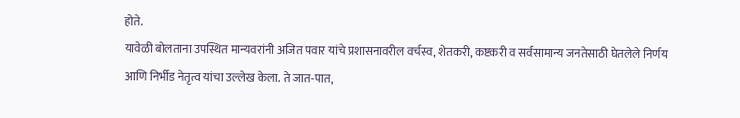होते.
यावेळी बोलताना उपस्थित मान्यवरांनी अजित पवार यांचे प्रशासनावरील वर्चस्व, शेतकरी, कष्टकरी व सर्वसामान्य जनतेसाठी घेतलेले निर्णय आणि निर्भीड नेतृत्व यांचा उल्लेख केला. ते जात-पात,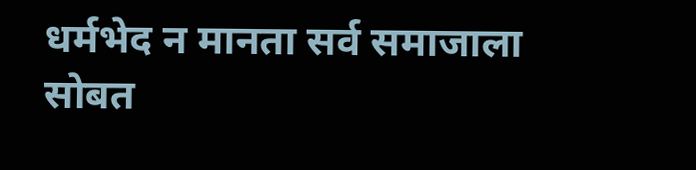धर्मभेद न मानता सर्व समाजाला सोबत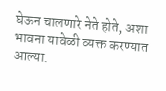घेऊन चालणारे नेते होते, अशा भावना यावेळी व्यक्त करण्यात आल्या.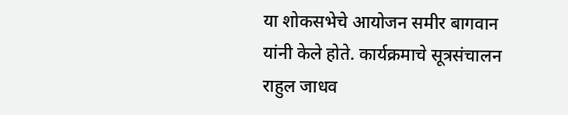या शोकसभेचे आयोजन समीर बागवान यांनी केले होते. कार्यक्रमाचे सूत्रसंचालन राहुल जाधव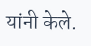यांनी केले.